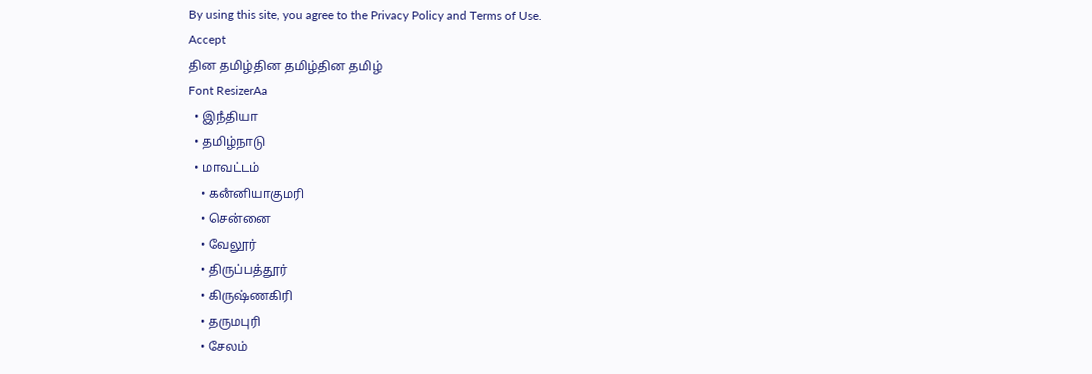By using this site, you agree to the Privacy Policy and Terms of Use.
Accept
தின தமிழ்தின தமிழ்தின தமிழ்
Font ResizerAa
  • இநஂதியா
  • தமிழ்நாடு
  • மாவட்டம்
    • கனஂனியாகுமரி
    • சென்னை
    • வேலூர்
    • திருப்பத்தூர்
    • கிருஷ்ணகிரி
    • தருமபுரி
    • சேலம்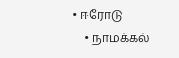• ஈரோடு
    • நாமக்கல்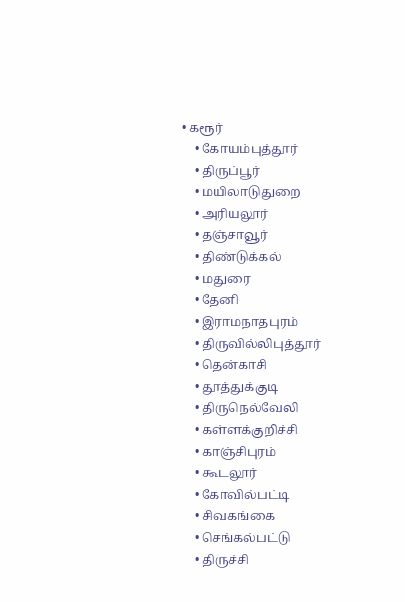• கரூர்
    • கோயம்புத்தூர்
    • திருப்பூர்
    • மயிலாடுதுறை
    • அரியலூர்
    • தஞ்சாவூர்
    • திண்டுக்கல்
    • மதுரை
    • தேனி
    • இராமநாதபுரம்
    • திருவில்லிபுத்தூர்
    • தென்காசி
    • தூத்துக்குடி
    • திருநெல்வேலி
    • கள்ளக்குறிச்சி
    • காஞ்சிபுரம்
    • கூடலூர்
    • கோவில்பட்டி
    • சிவகங்கை
    • செங்கல்பட்டு
    • திருச்சி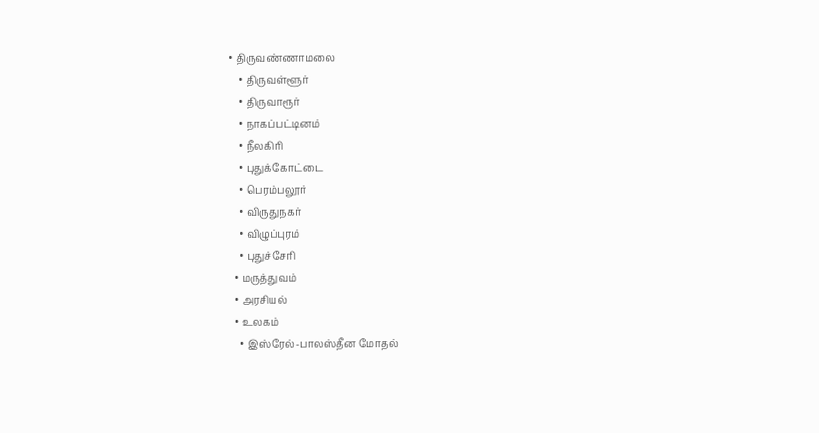• திருவண்ணாமலை
    • திருவள்ளூர்
    • திருவாரூர்
    • நாகப்பட்டினம்
    • நீலகிரி
    • புதுக்கோட்டை
    • பெரம்பலூர்
    • விருதுநகர்
    • விழுப்புரம்
    • புதுச்சேரி
  • மருத்துவம்
  • அரசியல்
  • உலகம்
    • இஸ்ரேல்-பாலஸ்தீன மோதல்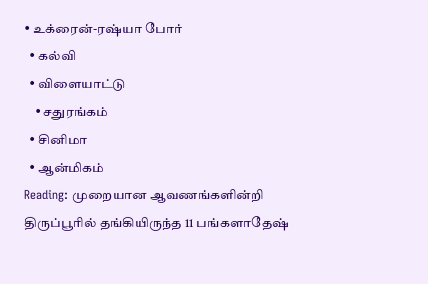• உக்ரைன்-ரஷ்யா போர்
  • கல்வி
  • விளையாட்டு
    • சதுரங்கம்
  • சினிமா
  • ஆன்மிகம்
Reading: முறையான ஆவணங்களின்றி திருப்பூரில் தங்கியிருந்த 11 பங்களாதேஷ்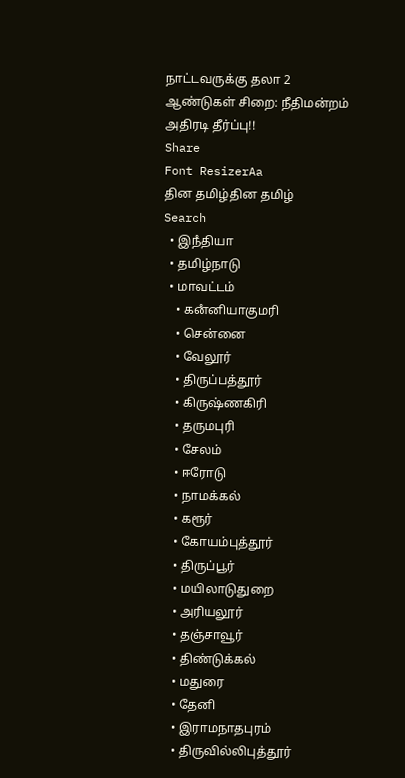நாட்டவருக்கு தலா 2 ஆண்டுகள் சிறை: நீதிமன்றம் அதிரடி தீர்ப்பு!!
Share
Font ResizerAa
தின தமிழ்தின தமிழ்
Search
  • இநஂதியா
  • தமிழ்நாடு
  • மாவட்டம்
    • கனஂனியாகுமரி
    • சென்னை
    • வேலூர்
    • திருப்பத்தூர்
    • கிருஷ்ணகிரி
    • தருமபுரி
    • சேலம்
    • ஈரோடு
    • நாமக்கல்
    • கரூர்
    • கோயம்புத்தூர்
    • திருப்பூர்
    • மயிலாடுதுறை
    • அரியலூர்
    • தஞ்சாவூர்
    • திண்டுக்கல்
    • மதுரை
    • தேனி
    • இராமநாதபுரம்
    • திருவில்லிபுத்தூர்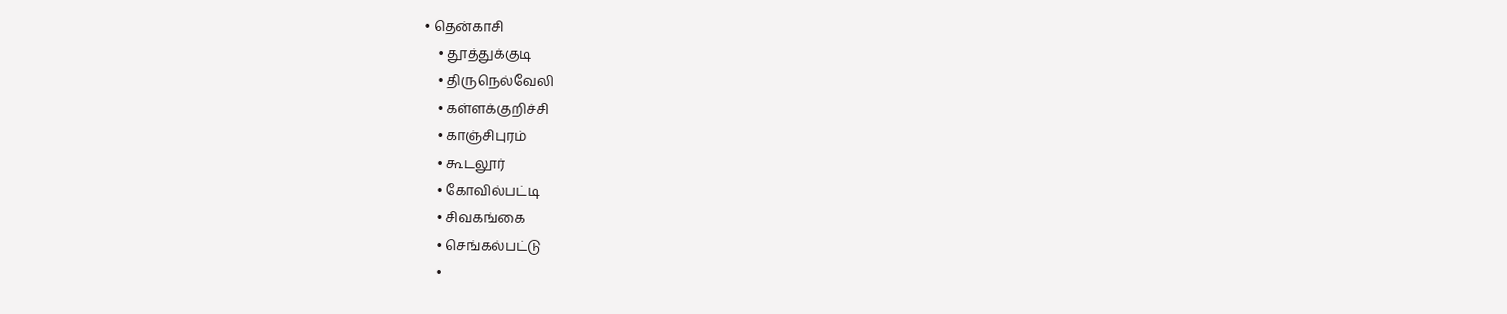• தென்காசி
    • தூத்துக்குடி
    • திருநெல்வேலி
    • கள்ளக்குறிச்சி
    • காஞ்சிபுரம்
    • கூடலூர்
    • கோவில்பட்டி
    • சிவகங்கை
    • செங்கல்பட்டு
    •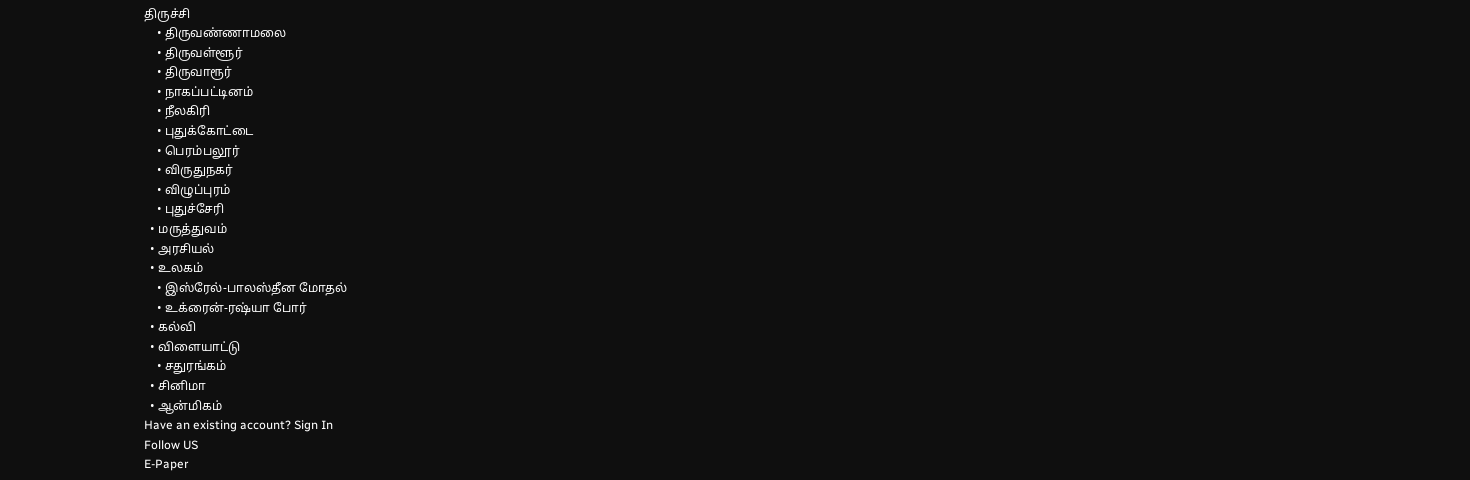திருச்சி
    • திருவண்ணாமலை
    • திருவள்ளூர்
    • திருவாரூர்
    • நாகப்பட்டினம்
    • நீலகிரி
    • புதுக்கோட்டை
    • பெரம்பலூர்
    • விருதுநகர்
    • விழுப்புரம்
    • புதுச்சேரி
  • மருத்துவம்
  • அரசியல்
  • உலகம்
    • இஸ்ரேல்-பாலஸ்தீன மோதல்
    • உக்ரைன்-ரஷ்யா போர்
  • கல்வி
  • விளையாட்டு
    • சதுரங்கம்
  • சினிமா
  • ஆன்மிகம்
Have an existing account? Sign In
Follow US
E-Paper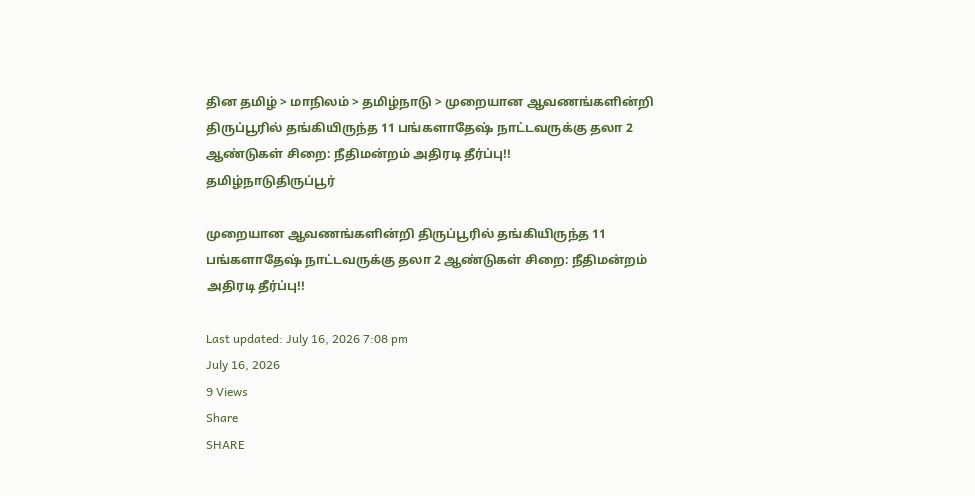தின தமிழ் > மாநிலம் > தமிழ்நாடு > முறையான ஆவணங்களின்றி திருப்பூரில் தங்கியிருந்த 11 பங்களாதேஷ் நாட்டவருக்கு தலா 2 ஆண்டுகள் சிறை: நீதிமன்றம் அதிரடி தீர்ப்பு!!
தமிழ்நாடுதிருப்பூர்

முறையான ஆவணங்களின்றி திருப்பூரில் தங்கியிருந்த 11 பங்களாதேஷ் நாட்டவருக்கு தலா 2 ஆண்டுகள் சிறை: நீதிமன்றம் அதிரடி தீர்ப்பு!!

Last updated: July 16, 2026 7:08 pm
July 16, 2026
9 Views
Share
SHARE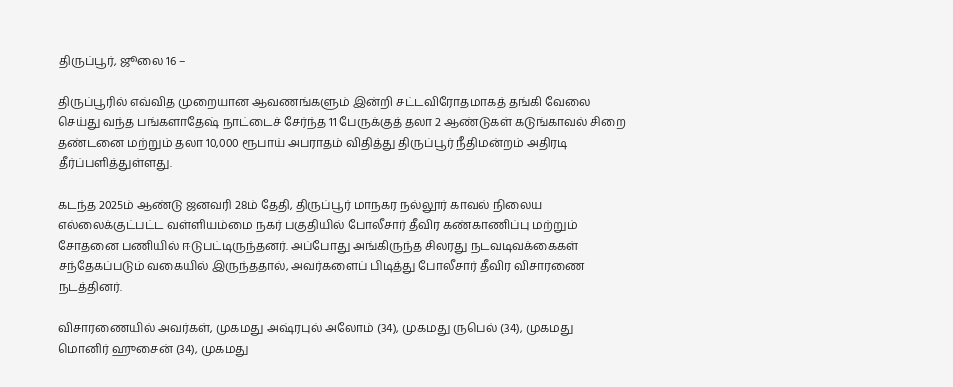திருப்பூர், ஜூலை 16 –

திருப்பூரில் எவ்வித முறையான ஆவணங்களும் இன்றி சட்டவிரோதமாகத் தங்கி வேலை செய்து வந்த பங்களாதேஷ் நாட்டைச் சேர்ந்த 11 பேருக்குத் தலா 2 ஆண்டுகள் கடுங்காவல் சிறை தண்டனை மற்றும் தலா 10,000 ரூபாய் அபராதம் விதித்து திருப்பூர் நீதிமன்றம் அதிரடி தீர்ப்பளித்துள்ளது.

கடந்த 2025ம் ஆண்டு ஜனவரி 28ம் தேதி, திருப்பூர் மாநகர நல்லூர் காவல் நிலைய எல்லைக்குட்பட்ட வள்ளியம்மை நகர் பகுதியில் போலீசார் தீவிர கண்காணிப்பு மற்றும் சோதனை பணியில் ஈடுபட்டிருந்தனர். அப்போது அங்கிருந்த சிலரது நடவடிவக்கைகள் சந்தேகப்படும் வகையில் இருந்ததால், அவர்களைப் பிடித்து போலீசார் தீவிர விசாரணை நடத்தினர்.

விசாரணையில் அவர்கள், முகமது அஷ்ரபுல் அலோம் (34), முகமது ருபெல் (34), முகமது மொனிர் ஹுசைன் (34), முகமது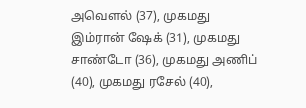அவௌல் (37), முகமது இம்ரான் ஷேக் (31), முகமது சாண்டோ (36), முகமது அணிப் (40), முகமது ரசேல் (40),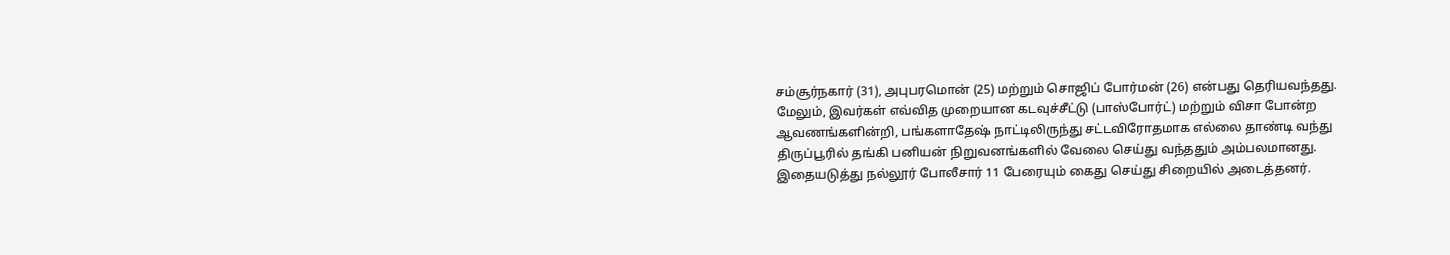சம்சூர்நகார் (31), அபுபரமொன் (25) மற்றும் சொஜிப் போர்மன் (26) என்பது தெரியவந்தது. மேலும், இவர்கள் எவ்வித முறையான கடவுச்சீட்டு (பாஸ்போர்ட்) மற்றும் விசா போன்ற ஆவணங்களின்றி, பங்களாதேஷ் நாட்டிலிருந்து சட்டவிரோதமாக எல்லை தாண்டி வந்து திருப்பூரில் தங்கி பனியன் நிறுவனங்களில் வேலை செய்து வந்ததும் அம்பலமானது. இதையடுத்து நல்லூர் போலீசார் 11 பேரையும் கைது செய்து சிறையில் அடைத்தனர்.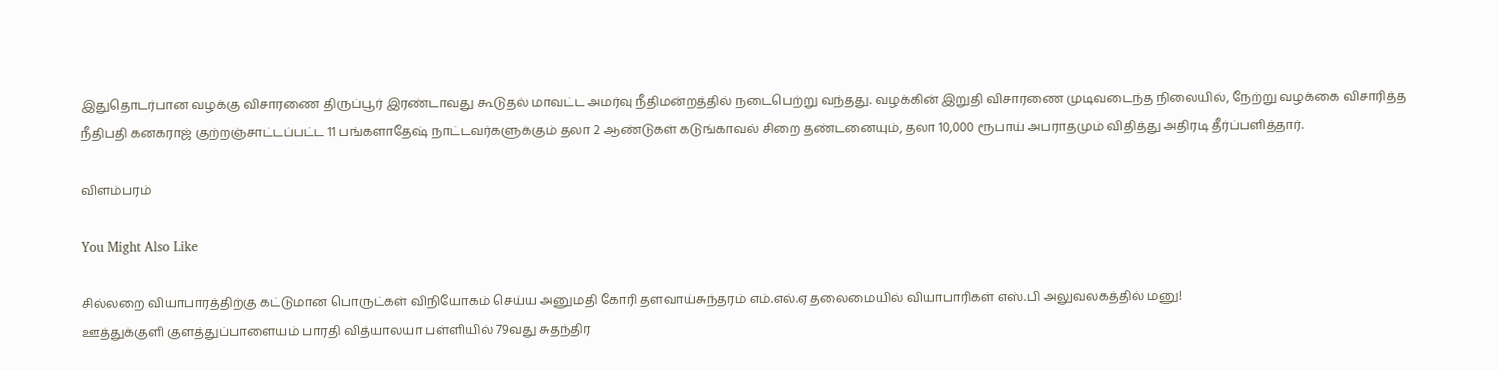இதுதொடர்பான வழக்கு விசாரணை திருப்பூர் இரண்டாவது கூடுதல் மாவட்ட அமர்வு நீதிமன்றத்தில் நடைபெற்று வந்தது. வழக்கின் இறுதி விசாரணை முடிவடைந்த நிலையில், நேற்று வழக்கை விசாரித்த நீதிபதி கனகராஜ் குற்றஞ்சாட்டப்பட்ட 11 பங்களாதேஷ் நாட்டவர்களுக்கும் தலா 2 ஆண்டுகள் கடுங்காவல் சிறை தண்டனையும், தலா 10,000 ரூபாய் அபராதமும் விதித்து அதிரடி தீர்ப்பளித்தார்.

விளம்பரம்

You Might Also Like

சில்லறை வியாபாரத்திற்கு கட்டுமான பொருட்கள் விநியோகம் செய்ய அனுமதி கோரி தளவாய்சுந்தரம் எம்.எல்.ஏ தலைமையில் வியாபாரிகள் எஸ்.பி அலுவலகத்தில் மனு!
ஊத்துக்குளி குளத்துப்பாளையம் பாரதி வித்யாலயா பள்ளியில் 79வது சுதந்திர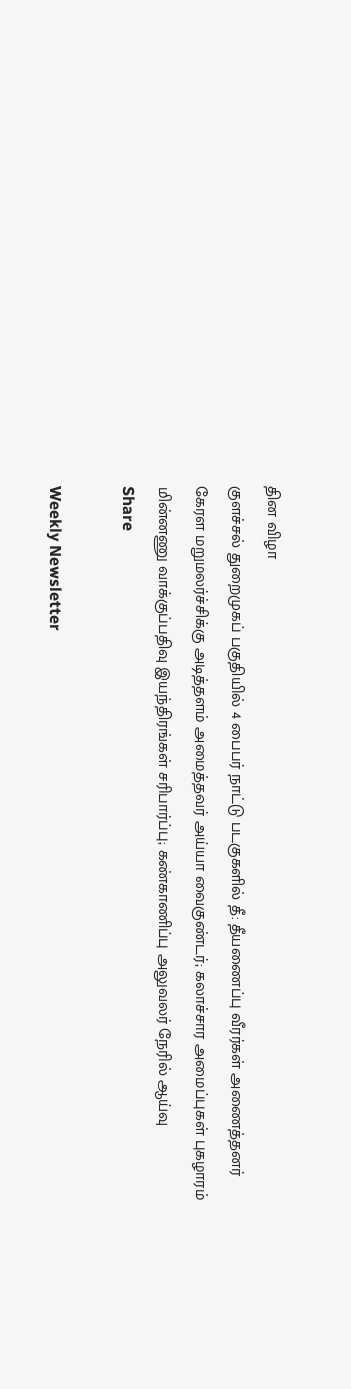தின விழா
குளச்சல் துறைமுகப் பகுதியில் 4 பைபர் நாட்டு படகுகளில் தீ: தீயணைப்பு வீரர்கள் அணைத்தனர்
கேரள மறுமலர்ச்சிக்கு அடித்தளம் அமைத்தவர் அய்யா வைகுண்டர்; கலாச்சார அமைப்புகள் புகழாரம்
மின்னணு வாக்குப்பதிவு இயந்திரங்கள் சரிபார்ப்பு; கண்காணிப்பு அலுவலர் நேரில் ஆய்வு
Share

Weekly Newsletter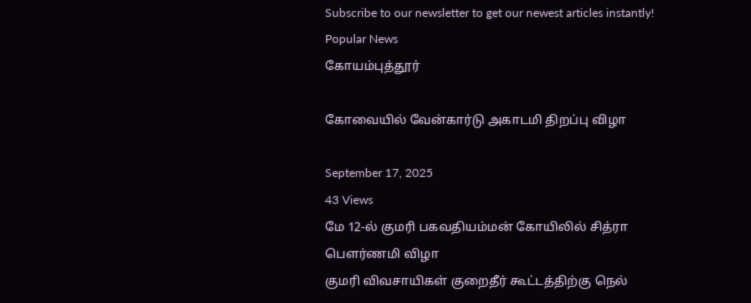Subscribe to our newsletter to get our newest articles instantly!
Popular News
கோயம்புத்தூர்

கோவையில் வேன்கார்டு அகாடமி திறப்பு விழா

September 17, 2025
43 Views
மே 12-ல் குமரி பகவதியம்மன் கோயிலில் சித்ரா பௌர்ணமி விழா
குமரி விவசாயிகள் குறைதீர் கூட்டத்திற்கு நெல்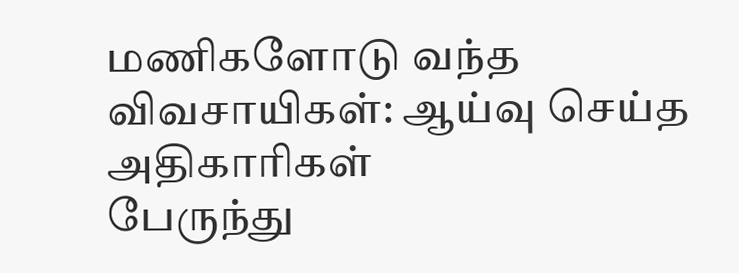மணிகளோடு வந்த விவசாயிகள்: ஆய்வு செய்த அதிகாரிகள்
பேருந்து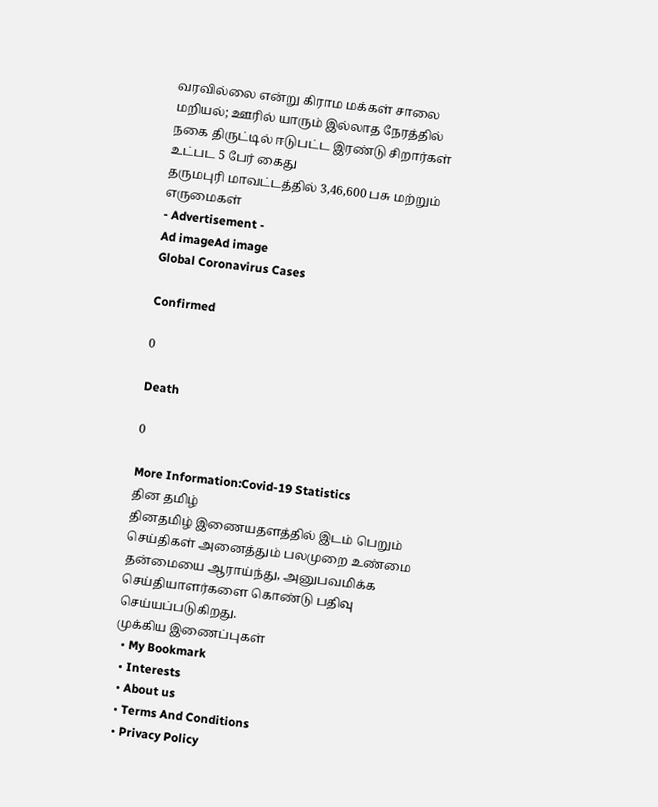வரவில்லை என்று கிராம மக்கள் சாலை மறியல்; ஊரில் யாரும் இல்லாத நேரத்தில் நகை திருட்டில் ஈடுபட்ட இரண்டு சிறார்கள் உட்பட 5 பேர் கைது
தருமபுரி மாவட்டத்தில் 3,46,600 பசு மற்றும் எருமைகள்
- Advertisement -
Ad imageAd image
Global Coronavirus Cases

Confirmed

0

Death

0

More Information:Covid-19 Statistics
தின தமிழ்
தினதமிழ் இணையதளத்தில் இடம் பெறும் செய்திகள் அனைத்தும் பலமுறை உண்மை தன்மையை ஆராய்ந்து, அனுபவமிக்க செய்தியாளர்களை கொண்டு பதிவு செய்யப்படுகிறது.
முக்கிய இணைப்புகள்
  • My Bookmark
  • Interests
  • About us
  • Terms And Conditions
  • Privacy Policy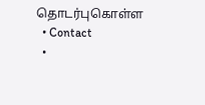தொடர்புகொள்ள
  • Contact
  •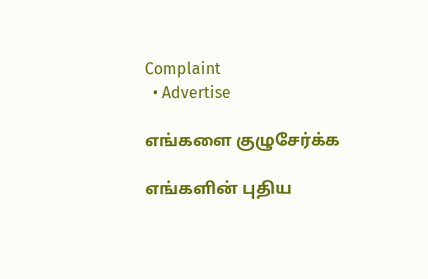Complaint
  • Advertise

எங்களை குழுசேர்க்க

எங்களின் புதிய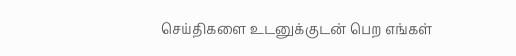செய்திகளை உடனுக்குடன் பெற எங்கள்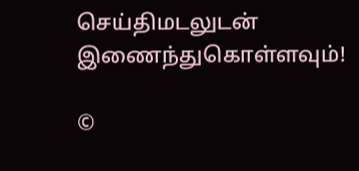செய்திமடலுடன் இணைந்துகொள்ளவும்!

©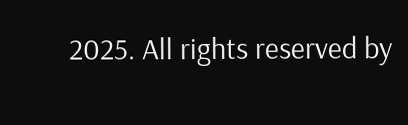2025. All rights reserved by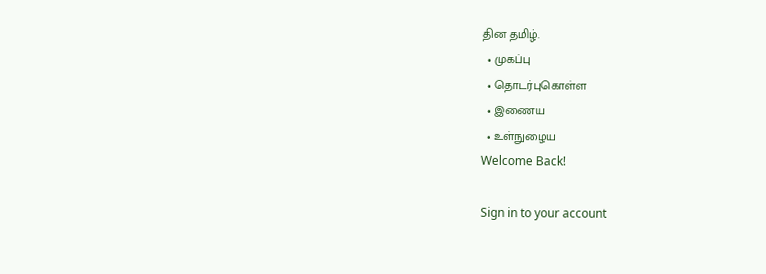தின தமிழ்.
  • முகப்பு
  • தொடர்புகொள்ள
  • இணைய
  • உள்நுழைய
Welcome Back!

Sign in to your account